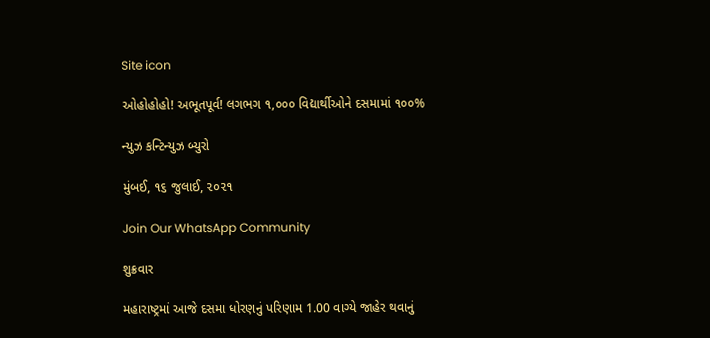Site icon

ઓહોહોહો! અભૂતપૂર્વ! લગભગ ૧,૦૦૦ વિદ્યાર્થીઓને દસમામાં ૧૦૦%

ન્યુઝ કન્ટિન્યુઝ બ્યુરો

મુંબઈ, ૧૬ જુલાઈ, ૨૦૨૧

Join Our WhatsApp Community

શુક્રવાર

મહારાષ્ટ્રમાં આજે દસમા ધોરણનું પરિણામ 1.00 વાગ્યે જાહેર થવાનું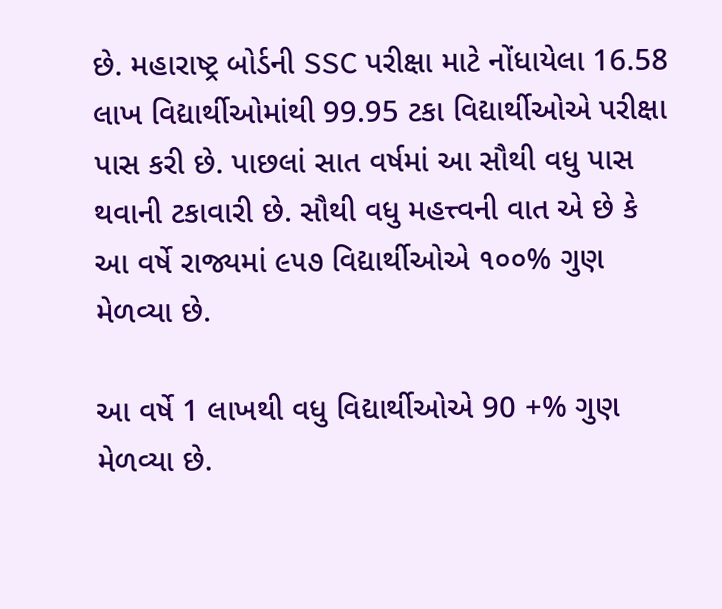છે. મહારાષ્ટ્ર બોર્ડની SSC પરીક્ષા માટે નોંધાયેલા 16.58 લાખ વિદ્યાર્થીઓમાંથી 99.95 ટકા વિદ્યાર્થીઓએ પરીક્ષા પાસ કરી છે. પાછલાં સાત વર્ષમાં આ સૌથી વધુ પાસ થવાની ટકાવારી છે. સૌથી વધુ મહત્ત્વની વાત એ છે કે આ વર્ષે રાજ્યમાં ૯૫૭ વિદ્યાર્થીઓએ ૧૦૦% ગુણ મેળવ્યા છે.

આ વર્ષે 1 લાખથી વધુ વિદ્યાર્થીઓએ 90 +% ગુણ મેળવ્યા છે.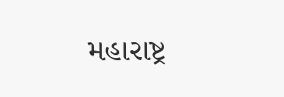મહારાષ્ટ્ર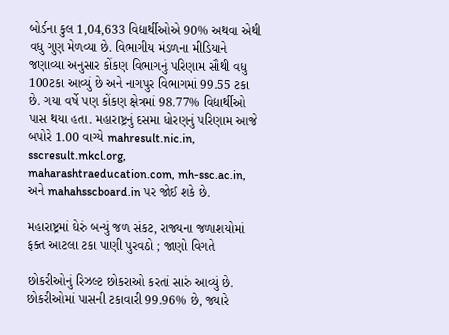બોર્ડના કુલ 1,04,633 વિદ્યાર્થીઓએ 90% અથવા એથી વધુ ગુણ મેળવ્યા છે. વિભાગીય મંડળના મીડિયાને જણાવ્યા અનુસાર કોંકણ વિભાગનું પરિણામ સૌથી વધુ 100ટકા આવ્યું છે અને નાગપુર વિભાગમાં 99.55 ટકા છે. ગયા વર્ષે પણ કોંકણ ક્ષેત્રમાં 98.77% વિદ્યાર્થીઓ પાસ થયા હતા. મહારાષ્ટ્રનું દસમા ધોરણનું પરિણામ આજે બપોરે 1.00 વાગ્યે mahresult.nic.in, sscresult.mkcl.org, maharashtraeducation.com, mh-ssc.ac.in, અને mahahsscboard.in પર જોઈ શકે છે.

મહારાષ્ટ્રમાં ઘેરું બન્યું જળ સંકટ, રાજ્યના જળાશયોમાં ફક્ત આટલા ટકા પાણી પુરવઠો ; જાણો વિગતે

છોકરીઓનું રિઝલ્ટ છોકરાઓ કરતાં સારું આવ્યું છે. છોકરીઓમાં પાસની ટકાવારી 99.96% છે, જ્યારે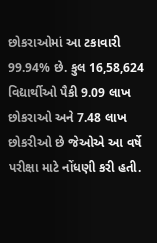છોકરાઓમાં આ ટકાવારી 99.94% છે. કુલ 16,58,624 વિદ્યાર્થીઓ પૈકી 9.09 લાખ છોકરાઓ અને 7.48 લાખ છોકરીઓ છે જેઓએ આ વર્ષે પરીક્ષા માટે નોંધણી કરી હતી.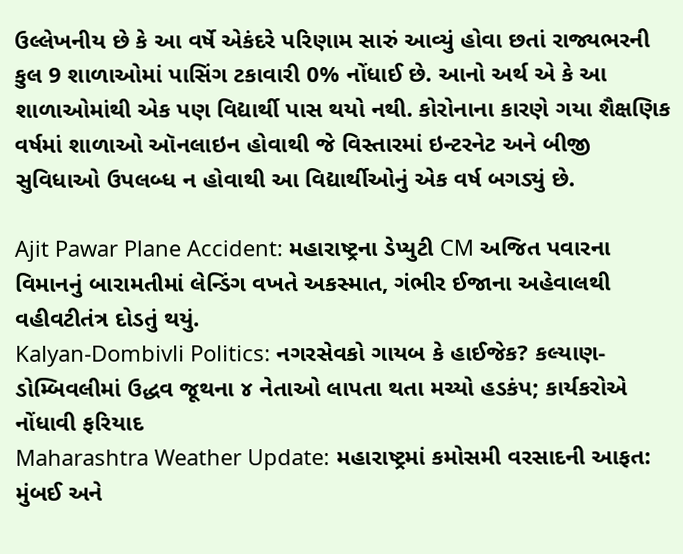ઉલ્લેખનીય છે કે આ વર્ષે એકંદરે પરિણામ સારું આવ્યું હોવા છતાં રાજ્યભરની કુલ 9 શાળાઓમાં પાસિંગ ટકાવારી 0% નોંધાઈ છે. આનો અર્થ એ કે આ શાળાઓમાંથી એક પણ વિદ્યાર્થી પાસ થયો નથી. કોરોનાના કારણે ગયા શૈક્ષણિક વર્ષમાં શાળાઓ ઑનલાઇન હોવાથી જે વિસ્તારમાં ઇન્ટરનેટ અને બીજી સુવિધાઓ ઉપલબ્ધ ન હોવાથી આ વિદ્યાર્થીઓનું એક વર્ષ બગડ્યું છે.

Ajit Pawar Plane Accident: મહારાષ્ટ્રના ડેપ્યુટી CM અજિત પવારના વિમાનનું બારામતીમાં લેન્ડિંગ વખતે અકસ્માત, ગંભીર ઈજાના અહેવાલથી વહીવટીતંત્ર દોડતું થયું.
Kalyan-Dombivli Politics: નગરસેવકો ગાયબ કે હાઈજેક? કલ્યાણ-ડોમ્બિવલીમાં ઉદ્ધવ જૂથના ૪ નેતાઓ લાપતા થતા મચ્યો હડકંપ; કાર્યકરોએ નોંધાવી ફરિયાદ
Maharashtra Weather Update: મહારાષ્ટ્રમાં કમોસમી વરસાદની આફત: મુંબઈ અને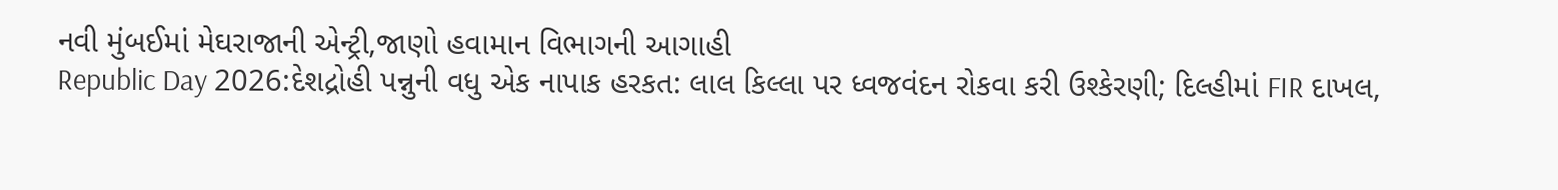નવી મુંબઈમાં મેઘરાજાની એન્ટ્રી,જાણો હવામાન વિભાગની આગાહી
Republic Day 2026:દેશદ્રોહી પન્નુની વધુ એક નાપાક હરકત: લાલ કિલ્લા પર ધ્વજવંદન રોકવા કરી ઉશ્કેરણી; દિલ્હીમાં FIR દાખલ,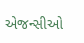એજન્સીઓ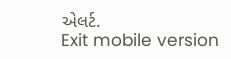એલર્ટ.
Exit mobile version